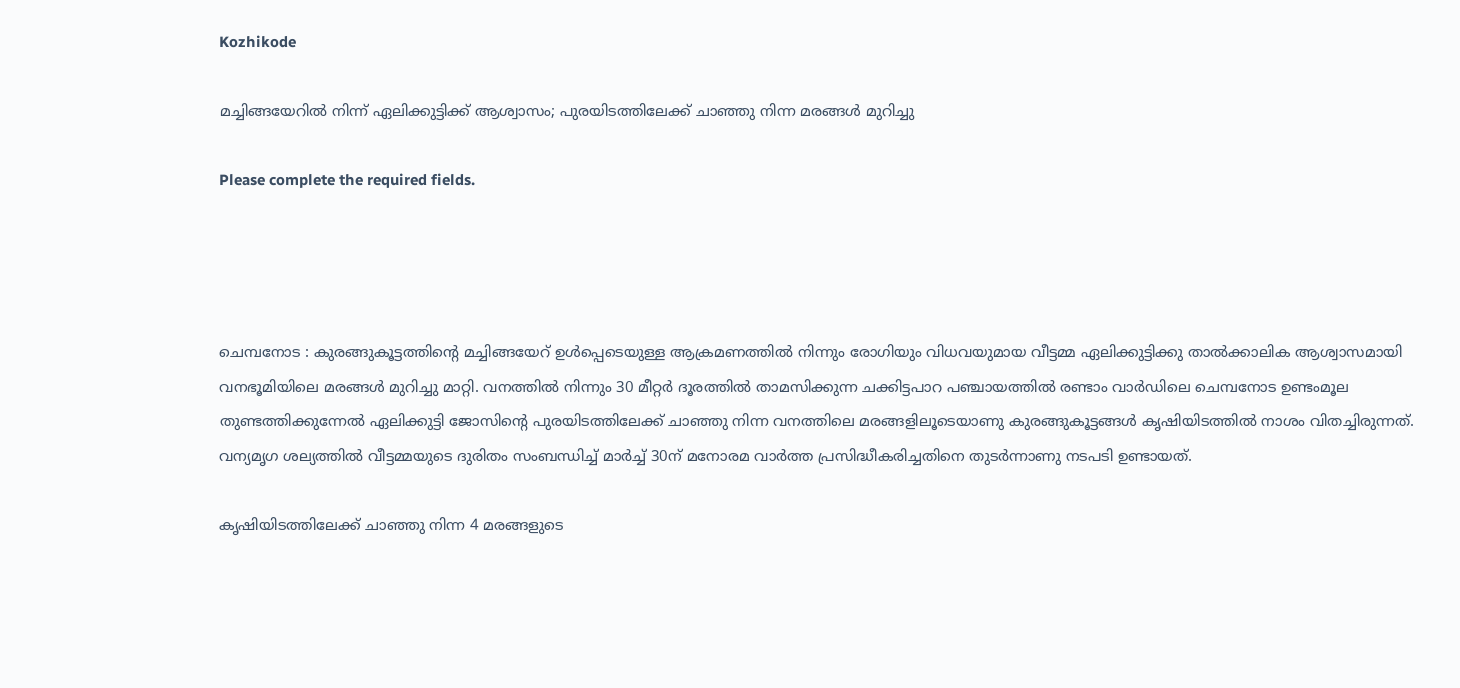Kozhikode

മച്ചിങ്ങയേറിൽ നിന്ന് ഏലിക്കുട്ടിക്ക് ആശ്വാസം; പുരയിടത്തിലേക്ക് ചാഞ്ഞു നിന്ന മരങ്ങൾ മുറിച്ചു

Please complete the required fields.




ചെമ്പനോട : കുരങ്ങുകൂട്ടത്തിന്റെ മച്ചിങ്ങയേറ് ഉൾപ്പെടെയുള്ള ആക്രമണത്തിൽ നിന്നും രോഗിയും വിധവയുമായ വീട്ടമ്മ ഏലിക്കുട്ടിക്കു താൽക്കാലിക ആശ്വാസമായി വനഭൂമിയിലെ മരങ്ങൾ മുറിച്ചു മാറ്റി. വനത്തിൽ നിന്നും 30 മീറ്റർ ദൂരത്തിൽ താമസിക്കുന്ന ചക്കിട്ടപാറ പഞ്ചായത്തിൽ രണ്ടാം വാർഡിലെ ചെമ്പനോട ഉണ്ടംമൂല തുണ്ടത്തിക്കുന്നേൽ ഏലിക്കുട്ടി ജോസിന്റെ പുരയിടത്തിലേക്ക് ചാഞ്ഞു നിന്ന വനത്തിലെ മരങ്ങളിലൂടെയാണു കുരങ്ങുകൂട്ടങ്ങൾ കൃഷിയിടത്തിൽ നാശം വിതച്ചിരുന്നത്. വന്യമൃഗ ശല്യത്തിൽ വീട്ടമ്മയുടെ ദുരിതം സംബന്ധിച്ച് മാർച്ച് 30ന് മനോരമ വാർത്ത പ്രസിദ്ധീകരിച്ചതിനെ തുടർന്നാണു നടപടി ഉണ്ടായത്.

കൃഷിയിടത്തിലേക്ക് ചാഞ്ഞു നിന്ന 4 മരങ്ങളുടെ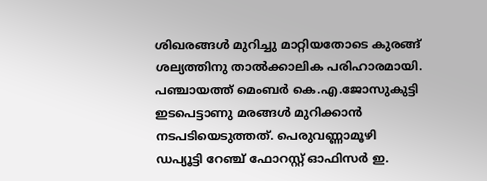ശിഖരങ്ങൾ മുറിച്ചു മാറ്റിയതോടെ കുരങ്ങ് ശല്യത്തിനു താൽക്കാലിക പരിഹാരമായി. പഞ്ചായത്ത് മെംബർ കെ.എ.ജോസുകുട്ടി ഇടപെട്ടാണു മരങ്ങൾ മുറിക്കാൻ നടപടിയെടുത്തത്. പെരുവണ്ണാമൂഴി ഡപ്യൂട്ടി റേഞ്ച് ഫോറസ്റ്റ് ഓഫിസർ ഇ.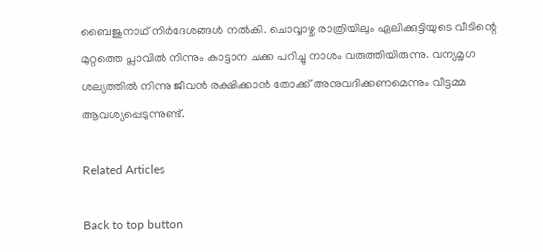ബൈജുനാഥ് നിർദേശങ്ങൾ നൽകി. ചൊവ്വാഴ്ച രാത്രിയിലും ഏലിക്കുട്ടിയുടെ വീടിന്റെ മുറ്റത്തെ പ്ലാവിൽ നിന്നും കാട്ടാന ചക്ക പറിച്ചു നാശം വരുത്തിയിരുന്നു. വന്യമൃഗ ശല്യത്തിൽ നിന്നു ജീവൻ രക്ഷിക്കാൻ തോക്ക് അനുവദിക്കണമെന്നും വീട്ടമ്മ ആവശ്യപ്പെടുന്നുണ്ട്.

Related Articles

Back to top button